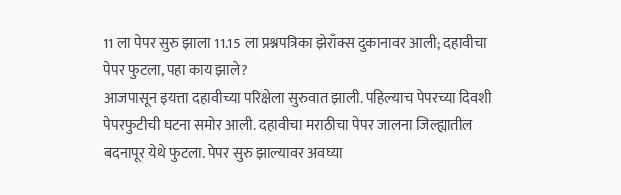11 ला पेपर सुरु झाला 11.15 ला प्रश्नपत्रिका झेराँक्स दुकानावर आली; दहावीचा पेपर फुटला, पहा काय झाले?
आजपासून इयत्ता दहावीच्या परिक्षेला सुरुवात झाली. पहिल्याच पेपरच्या दिवशी पेपरफुटीची घटना समोर आली. दहावीचा मराठीचा पेपर जालना जिल्ह्यातील बदनापूर येथे फुटला. पेपर सुरु झाल्यावर अवघ्या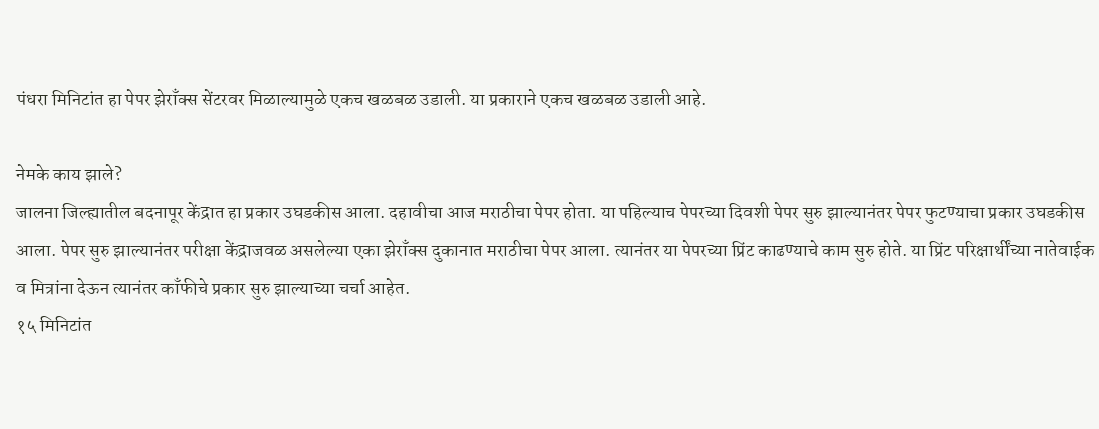पंधरा मिनिटांत हा पेपर झेराँक्स सेंटरवर मिळाल्यामुळे एकच खळबळ उडाली. या प्रकाराने एकच खळबळ उडाली आहे.

नेमके काय झाले?
जालना जिल्ह्यातील बदनापूर केंद्रात हा प्रकार उघडकीस आला. दहावीचा आज मराठीचा पेपर होता. या पहिल्याच पेपरच्या दिवशी पेपर सुरु झाल्यानंतर पेपर फुटण्याचा प्रकार उघडकीस आला. पेपर सुरु झाल्यानंतर परीक्षा केंद्राजवळ असलेल्या एका झेराँक्स दुकानात मराठीचा पेपर आला. त्यानंतर या पेपरच्या प्रिंट काढण्याचे काम सुरु होते. या प्रिंट परिक्षार्थींच्या नातेवाईक व मित्रांना देऊन त्यानंतर काँफीचे प्रकार सुरु झाल्याच्या चर्चा आहेत.
१५ मिनिटांत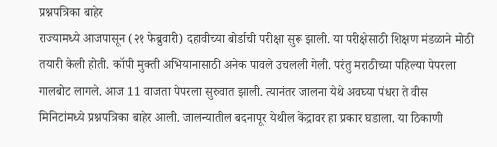प्रश्नपत्रिका बाहेर
राज्यामध्ये आजपासून (२१ फेब्रुवारी) दहावीच्या बोर्डाची परीक्षा सुरू झाली. या परीक्षेसाठी शिक्षण मंडळाने मोठी तयारी केली होती. कॉपी मुक्ती अभियानासाठी अनेक पावले उचलली गेली. परंतु मराठीच्या पहिल्या पेपरला गालबोट लागले. आज 11 वाजता पेपरला सुरुवात झाली. त्यानंतर जालना येथे अवघ्या पंधरा ते वीस मिनिटांमध्ये प्रश्नपत्रिका बाहेर आली. जालन्यातील बदनापूर येथील केंद्रावर हा प्रकार घडाला. या ठिकाणी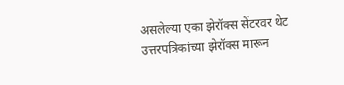असलेल्या एका झेरॉक्स सेंटरवर थेट उत्तरपत्रिकांच्या झेरॉक्स मारून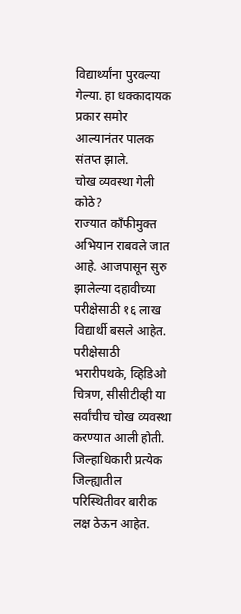विद्यार्थ्यांना पुरवल्या गेल्या. हा धक्कादायक प्रकार समोर आल्यानंतर पालक संतप्त झाले.
चोख व्यवस्था गेली कोठे?
राज्यात काँफीमुक्त अभियान राबवले जात आहे. आजपासून सुरु झालेल्या दहावीच्या परीक्षेसाठी १६ लाख विद्यार्थी बसले आहेत. परीक्षेसाठी भरारीपथके, व्हिडिओ चित्रण, सीसीटीव्ही या सर्वांचीच चोख व्यवस्था करण्यात आली होती. जिल्हाधिकारी प्रत्येक जिल्ह्यातील परिस्थितीवर बारीक लक्ष ठेऊन आहेत.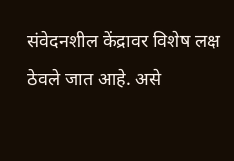संवेदनशील केंद्रावर विशेष लक्ष ठेवले जात आहे. असे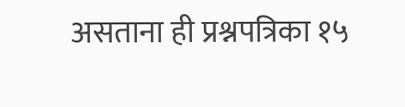असताना ही प्रश्नपत्रिका १५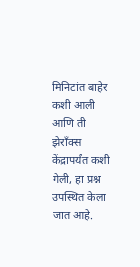मिनिटांत बाहेर कशी आली आणि ती झेराँक्स केंद्रापर्यंत कशी गेली, हा प्रश्न उपस्थित केला जात आहे.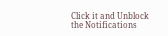Click it and Unblock the Notifications